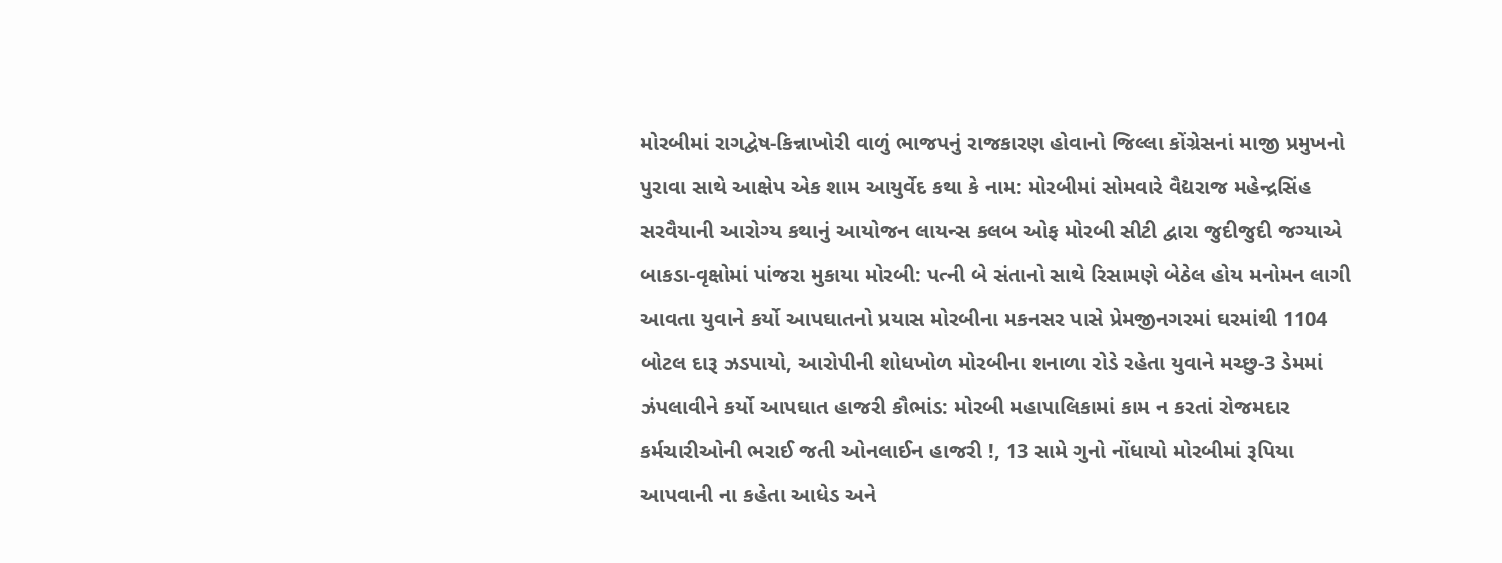મોરબીમાં રાગદ્વેષ-કિન્નાખોરી વાળું ભાજપનું રાજકારણ હોવાનો જિલ્લા કોંગ્રેસનાં માજી પ્રમુખનો પુરાવા સાથે આક્ષેપ એક શામ આયુર્વેદ કથા કે નામ: મોરબીમાં સોમવારે વૈદ્યરાજ મહેન્દ્રસિંહ સરવૈયાની આરોગ્ય કથાનું આયોજન લાયન્સ કલબ ઓફ મોરબી સીટી દ્વારા જુદીજુદી જગ્યાએ બાકડા-વૃક્ષોમાં પાંજરા મુકાયા મોરબી: પત્ની બે સંતાનો સાથે રિસામણે બેઠેલ હોય મનોમન લાગી આવતા યુવાને કર્યો આપઘાતનો પ્રયાસ મોરબીના મકનસર પાસે પ્રેમજીનગરમાં ઘરમાંથી 1104 બોટલ દારૂ ઝડપાયો, આરોપીની શોધખોળ મોરબીના શનાળા રોડે રહેતા યુવાને મચ્છુ-3 ડેમમાં ઝંપલાવીને કર્યો આપઘાત હાજરી કૌભાંડ: મોરબી મહાપાલિકામાં કામ ન કરતાં રોજમદાર કર્મચારીઓની ભરાઈ જતી ઓનલાઈન હાજરી !, 13 સામે ગુનો નોંધાયો મોરબીમાં રૂપિયા આપવાની ના કહેતા આધેડ અને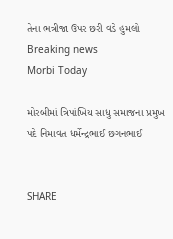તેના ભત્રીજા ઉપર છરી વડે હુમલો
Breaking news
Morbi Today

મોરબીમાં ત્રિપાંખિય સાધુ સમાજના પ્રમુખ પદે નિમાવત ધર્મેન્દ્રભાઈ છગનભાઈ


SHARE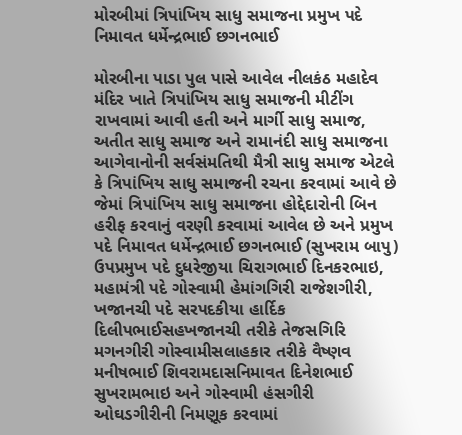મોરબીમાં ત્રિપાંખિય સાધુ સમાજના પ્રમુખ પદે નિમાવત ધર્મેન્દ્રભાઈ છગનભાઈ

મોરબીના પાડા પુલ પાસે આવેલ નીલકંઠ મહાદેવ મંદિર ખાતે ત્રિપાંખિય સાધુ સમાજની મીટીંગ રાખવામાં આવી હતી અને માર્ગી સાધુ સમાજ, અતીત સાધુ સમાજ અને રામાનંદી સાધુ સમાજના આગેવાનોની સર્વસંમતિથી મૈત્રી સાધુ સમાજ એટલે કે ત્રિપાંખિય સાધુ સમાજની રચના કરવામાં આવે છે જેમાં ત્રિપાંખિય સાધુ સમાજના હોદ્દેદારોની બિન હરીફ કરવાનું વરણી કરવામાં આવેલ છે અને પ્રમુખ પદે નિમાવત ધર્મેન્દ્રભાઈ છગનભાઈ (સુખરામ બાપુ) ઉપપ્રમુખ પદે દુધરેજીયા ચિરાગભાઈ દિનકરભાઇ, મહામંત્રી પદે ગોસ્વામી હેમાંગગિરી રાજેશગીરી, ખજાનચી પદે સરપદકીયા હાર્દિક દિલીપભાઈસહખજાનચી તરીકે તેજસગિરિ મગનગીરી ગોસ્વામીસલાહકાર તરીકે વૈષ્ણવ મનીષભાઈ શિવરામદાસનિમાવત દિનેશભાઈ સુખરામભાઇ અને ગોસ્વામી હંસગીરી ઓઘડગીરીની નિમણૂક કરવામાં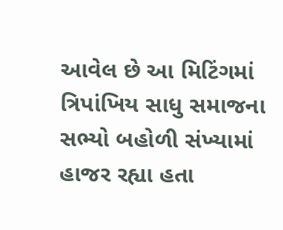આવેલ છે આ મિટિંગમાં ત્રિપાંખિય સાધુ સમાજના સભ્યો બહોળી સંખ્યામાં હાજર રહ્યા હતા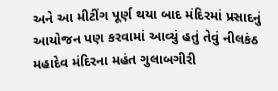અને આ મીટીંગ પૂર્ણ થયા બાદ મંદિરમાં પ્રસાદનું આયોજન પણ કરવામાં આવ્યું હતું તેવું નીલકંઠ મહાદેવ મંદિરના મહંત ગુલાબગીરી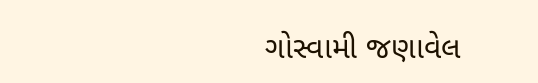ગોસ્વામી જણાવેલ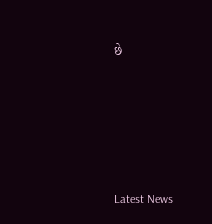છે






Latest News